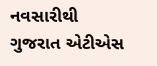નવસારીથી ગુજરાત એટીએસ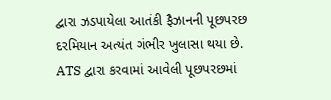દ્વારા ઝડપાયેલા આતંકી ફૈઝાનની પૂછપરછ દરમિયાન અત્યંત ગંભીર ખુલાસા થયા છે. ATS દ્વારા કરવામાં આવેલી પૂછપરછમાં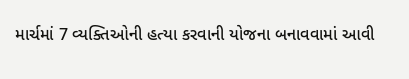માર્ચમાં 7 વ્યક્તિઓની હત્યા કરવાની યોજના બનાવવામાં આવી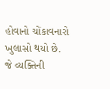હોવાનો ચોંકાવનારો ખુલાસો થયો છે.
જે વ્યક્તિની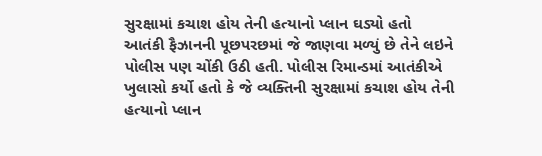સુરક્ષામાં કચાશ હોય તેની હત્યાનો પ્લાન ઘડ્યો હતો
આતંકી ફૈઝાનની પૂછપરછમાં જે જાણવા મળ્યું છે તેને લઇને પોલીસ પણ ચોંકી ઉઠી હતી. પોલીસ રિમાન્ડમાં આતંકીએ ખુલાસો કર્યો હતો કે જે વ્યક્તિની સુરક્ષામાં કચાશ હોય તેની હત્યાનો પ્લાન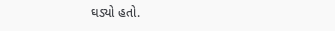ઘડ્યો હતો.